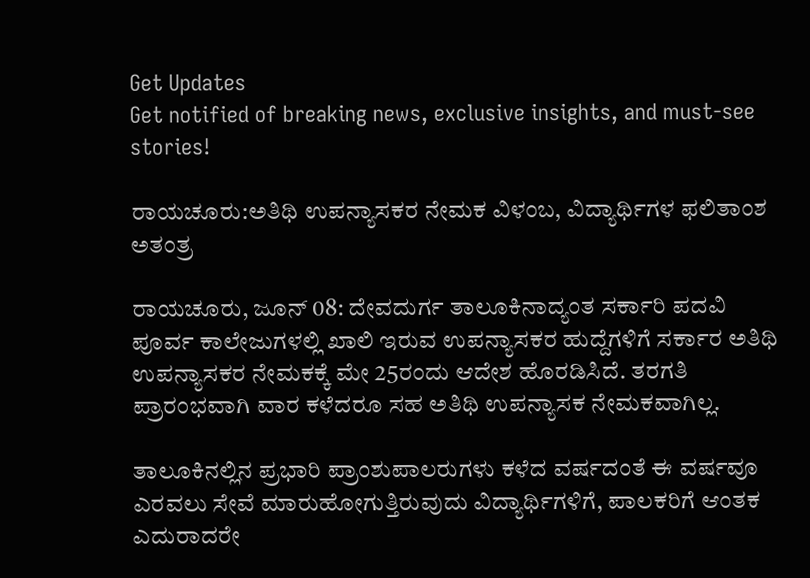Get Updates
Get notified of breaking news, exclusive insights, and must-see stories!

ರಾಯಚೂರು:ಅತಿಥಿ ಉಪನ್ಯಾಸಕರ ನೇಮಕ ವಿಳಂಬ, ವಿದ್ಯಾರ್ಥಿಗಳ ಫಲಿತಾಂಶ ಅತಂತ್ರ

ರಾಯಚೂರು, ಜೂನ್‌ 08: ದೇವದುರ್ಗ ತಾಲೂಕಿನಾದ್ಯಂತ ಸರ್ಕಾರಿ ಪದವಿ ಪೂರ್ವ ಕಾಲೇಜುಗಳಲ್ಲಿ ಖಾಲಿ ಇರುವ ಉಪನ್ಯಾಸಕರ ಹುದ್ದೆಗಳಿಗೆ ಸರ್ಕಾರ ಅತಿಥಿ ಉಪನ್ಯಾಸಕರ ನೇಮಕಕ್ಕೆ ಮೇ 25ರಂದು ಆದೇಶ ಹೊರಡಿಸಿದೆ. ತರಗತಿ ಪ್ರಾರಂಭವಾಗಿ ವಾರ ಕಳೆದರೂ ಸಹ ಅತಿಥಿ ಉಪನ್ಯಾಸಕ ನೇಮಕವಾಗಿಲ್ಲ.

ತಾಲೂಕಿನಲ್ಲಿನ ಪ್ರಭಾರಿ ಪ್ರಾಂಶುಪಾಲರುಗಳು ಕಳೆದ ವರ್ಷದಂತೆ ಈ ವರ್ಷವೂ ಎರವಲು ಸೇವೆ ಮಾರುಹೋಗುತ್ತಿರುವುದು ವಿದ್ಯಾರ್ಥಿಗಳಿಗೆ, ಪಾಲಕರಿಗೆ ಆಂತಕ ಎದುರಾದರೇ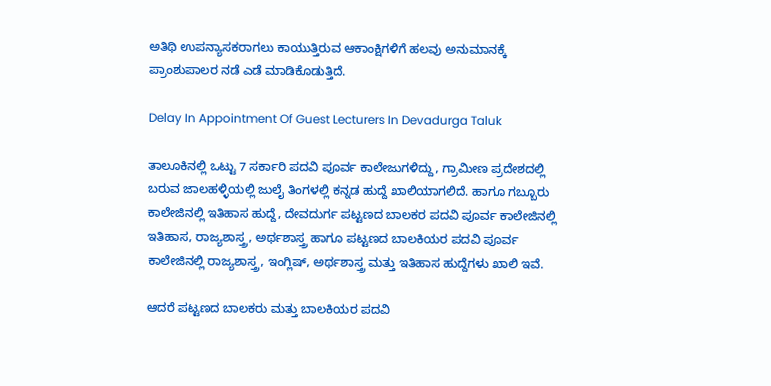ಅತಿಥಿ ಉಪನ್ಯಾಸಕರಾಗಲು ಕಾಯುತ್ತಿರುವ ಆಕಾಂಕ್ಷಿಗಳಿಗೆ ಹಲವು ಅನುಮಾನಕ್ಕೆ ಪ್ರಾಂಶುಪಾಲರ ನಡೆ ಎಡೆ ಮಾಡಿಕೊಡುತ್ತಿದೆ.

Delay In Appointment Of Guest Lecturers In Devadurga Taluk

ತಾಲೂಕಿನಲ್ಲಿ ಒಟ್ಟು 7 ಸರ್ಕಾರಿ ಪದವಿ ಪೂರ್ವ ಕಾಲೇಜುಗಳಿದ್ದು, ಗ್ರಾಮೀಣ ಪ್ರದೇಶದಲ್ಲಿ ಬರುವ ಜಾಲಹಳ್ಳಿಯಲ್ಲಿ ಜುಲೈ ತಿಂಗಳಲ್ಲಿ ಕನ್ನಡ ಹುದ್ದೆ ಖಾಲಿಯಾಗಲಿದೆ. ಹಾಗೂ ಗಬ್ಬೂರು ಕಾಲೇಜಿನಲ್ಲಿ ಇತಿಹಾಸ ಹುದ್ದೆ, ದೇವದುರ್ಗ ಪಟ್ಟಣದ ಬಾಲಕರ ಪದವಿ ಪೂರ್ವ ಕಾಲೇಜಿನಲ್ಲಿ ಇತಿಹಾಸ, ರಾಜ್ಯಶಾಸ್ತ್ರ, ಅರ್ಥಶಾಸ್ತ್ರ ಹಾಗೂ ಪಟ್ಟಣದ ಬಾಲಕಿಯರ ಪದವಿ ಪೂರ್ವ ಕಾಲೇಜಿನಲ್ಲಿ ರಾಜ್ಯಶಾಸ್ತ್ರ, ಇಂಗ್ಲಿಷ್, ಅರ್ಥಶಾಸ್ತ್ರ ಮತ್ತು ಇತಿಹಾಸ ಹುದ್ದೆಗಳು ಖಾಲಿ ಇವೆ.

ಆದರೆ ಪಟ್ಟಣದ ಬಾಲಕರು ಮತ್ತು ಬಾಲಕಿಯರ ಪದವಿ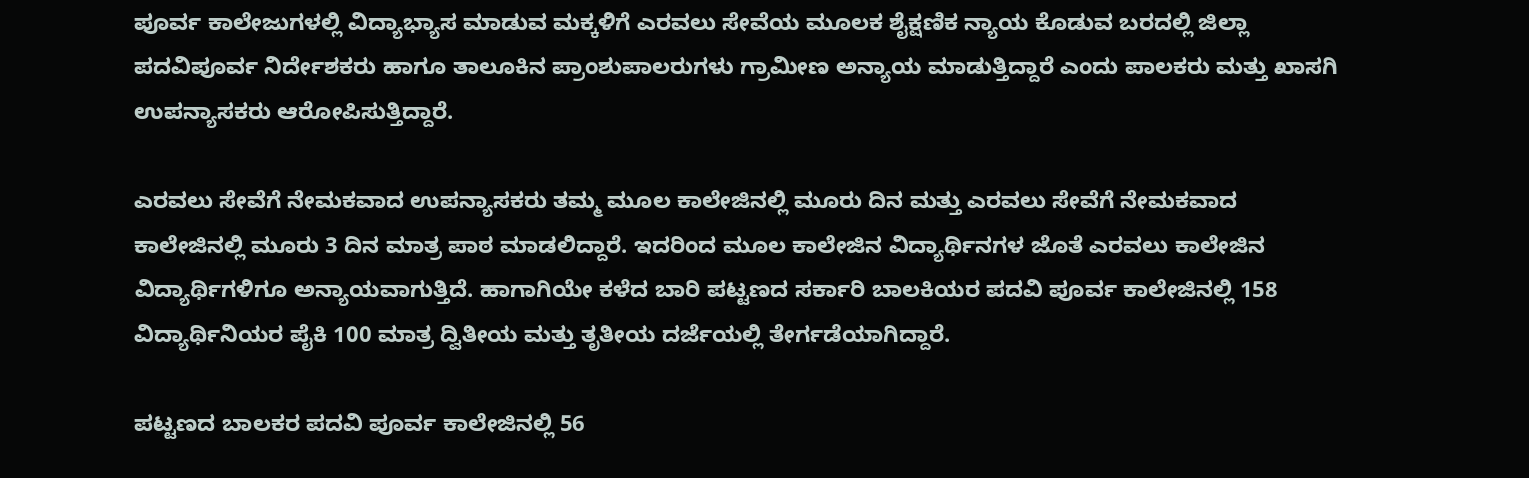ಪೂರ್ವ ಕಾಲೇಜುಗಳಲ್ಲಿ ವಿದ್ಯಾಭ್ಯಾಸ ಮಾಡುವ ಮಕ್ಕಳಿಗೆ ಎರವಲು ಸೇವೆಯ ಮೂಲಕ ಶೈಕ್ಷಣಿಕ ನ್ಯಾಯ ಕೊಡುವ ಬರದಲ್ಲಿ ಜಿಲ್ಲಾ ಪದವಿಪೂರ್ವ ನಿರ್ದೇಶಕರು ಹಾಗೂ ತಾಲೂಕಿನ ಪ್ರಾಂಶುಪಾಲರುಗಳು ಗ್ರಾಮೀಣ ಅನ್ಯಾಯ ಮಾಡುತ್ತಿದ್ದಾರೆ ಎಂದು ಪಾಲಕರು ಮತ್ತು ಖಾಸಗಿ ಉಪನ್ಯಾಸಕರು ಆರೋಪಿಸುತ್ತಿದ್ದಾರೆ.

ಎರವಲು ಸೇವೆಗೆ ನೇಮಕವಾದ ಉಪನ್ಯಾಸಕರು ತಮ್ಮ ಮೂಲ ಕಾಲೇಜಿನಲ್ಲಿ ಮೂರು ದಿನ ಮತ್ತು ಎರವಲು ಸೇವೆಗೆ ನೇಮಕವಾದ ಕಾಲೇಜಿನಲ್ಲಿ ಮೂರು 3 ದಿನ ಮಾತ್ರ ಪಾಠ ಮಾಡಲಿದ್ದಾರೆ. ಇದರಿಂದ ಮೂಲ ಕಾಲೇಜಿನ ವಿದ್ಯಾರ್ಥಿನಗಳ ಜೊತೆ ಎರವಲು ಕಾಲೇಜಿನ ವಿದ್ಯಾರ್ಥಿಗಳಿಗೂ ಅನ್ಯಾಯವಾಗುತ್ತಿದೆ. ಹಾಗಾಗಿಯೇ ಕಳೆದ ಬಾರಿ ಪಟ್ಟಣದ ಸರ್ಕಾರಿ ಬಾಲಕಿಯರ ಪದವಿ ಪೂರ್ವ ಕಾಲೇಜಿನಲ್ಲಿ 158 ವಿದ್ಯಾರ್ಥಿನಿಯರ ಪೈಕಿ 100 ಮಾತ್ರ ದ್ವಿತೀಯ ಮತ್ತು ತೃತೀಯ ದರ್ಜೆಯಲ್ಲಿ ತೇರ್ಗಡೆಯಾಗಿದ್ದಾರೆ.

ಪಟ್ಟಣದ ಬಾಲಕರ ಪದವಿ ಪೂರ್ವ ಕಾಲೇಜಿನಲ್ಲಿ 56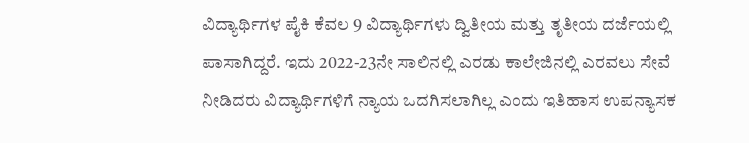ವಿದ್ಯಾರ್ಥಿಗಳ ಪೈಕಿ ಕೆವಲ 9 ವಿದ್ಯಾರ್ಥಿಗಳು ದ್ವಿತೀಯ ಮತ್ತು ತೃತೀಯ ದರ್ಜೆಯಲ್ಲಿ ಪಾಸಾಗಿದ್ದರೆ. ಇದು 2022-23ನೇ ಸಾಲಿನಲ್ಲಿ ಎರಡು ಕಾಲೇಜಿನಲ್ಲಿ ಎರವಲು ಸೇವೆ ನೀಡಿದರು ವಿದ್ಯಾರ್ಥಿಗಳಿಗೆ ನ್ಯಾಯ ಒದಗಿಸಲಾಗಿಲ್ಲ ಎಂದು ಇತಿಹಾಸ ಉಪನ್ಯಾಸಕ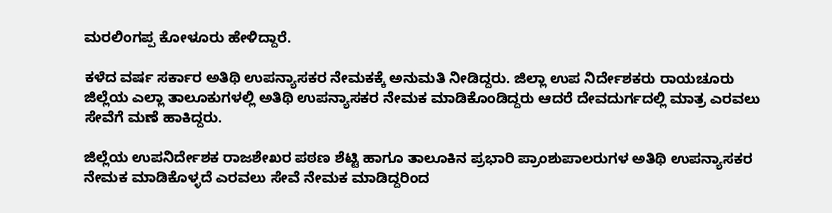ಮರಲಿಂಗಪ್ಪ ಕೋಳೂರು ಹೇಳಿದ್ದಾರೆ.

ಕಳೆದ ವರ್ಷ ಸರ್ಕಾರ ಅತಿಥಿ ಉಪನ್ಯಾಸಕರ ನೇಮಕಕ್ಕೆ ಅನುಮತಿ ನೀಡಿದ್ದರು. ಜಿಲ್ಲಾ ಉಪ ನಿರ್ದೇಶಕರು ರಾಯಚೂರು ಜಿಲ್ಲೆಯ ಎಲ್ಲಾ ತಾಲೂಕುಗಳಲ್ಲಿ ಅತಿಥಿ ಉಪನ್ಯಾಸಕರ ನೇಮಕ ಮಾಡಿಕೊಂಡಿದ್ದರು ಆದರೆ ದೇವದುರ್ಗದಲ್ಲಿ ಮಾತ್ರ ಎರವಲು ಸೇವೆಗೆ ಮಣೆ ಹಾಕಿದ್ದರು.

ಜಿಲ್ಲೆಯ ಉಪನಿರ್ದೇಶಕ ರಾಜಶೇಖರ ಪಠಣ ಶೆಟ್ಟಿ ಹಾಗೂ ತಾಲೂಕಿನ ಪ್ರಭಾರಿ ಪ್ರಾಂಶುಪಾಲರುಗಳ ಅತಿಥಿ ಉಪನ್ಯಾಸಕರ ನೇಮಕ ಮಾಡಿಕೊಳ್ಳದೆ ಎರವಲು ಸೇವೆ ನೇಮಕ ಮಾಡಿದ್ದರಿಂದ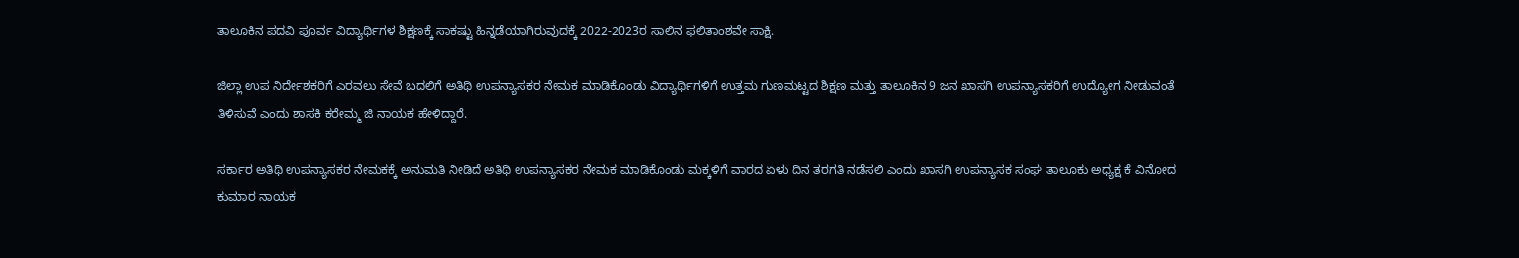ತಾಲೂಕಿನ ಪದವಿ ಪೂರ್ವ ವಿದ್ಯಾರ್ಥಿಗಳ ಶಿಕ್ಷಣಕ್ಕೆ ಸಾಕಷ್ಟು ಹಿನ್ನಡೆಯಾಗಿರುವುದಕ್ಕೆ 2022-2023ರ ಸಾಲಿನ ಫಲಿತಾಂಶವೇ ಸಾಕ್ಷಿ.

ಜಿಲ್ಲಾ ಉಪ ನಿರ್ದೇಶಕರಿಗೆ ಎರವಲು ಸೇವೆ ಬದಲಿಗೆ ಅತಿಥಿ ಉಪನ್ಯಾಸಕರ ನೇಮಕ ಮಾಡಿಕೊಂಡು ವಿದ್ಯಾರ್ಥಿಗಳಿಗೆ ಉತ್ತಮ ಗುಣಮಟ್ಟದ ಶಿಕ್ಷಣ ಮತ್ತು ತಾಲೂಕಿನ 9 ಜನ ಖಾಸಗಿ ಉಪನ್ಯಾಸಕರಿಗೆ ಉದ್ಯೋಗ ನೀಡುವಂತೆ ತಿಳಿಸುವೆ ಎಂದು ಶಾಸಕಿ ಕರೇಮ್ಮ ಜಿ ನಾಯಕ ಹೇಳಿದ್ದಾರೆ.

ಸರ್ಕಾರ ಅತಿಥಿ ಉಪನ್ಯಾಸಕರ ನೇಮಕಕ್ಕೆ ಅನುಮತಿ ನೀಡಿದೆ ಅತಿಥಿ ಉಪನ್ಯಾಸಕರ ನೇಮಕ ಮಾಡಿಕೊಂಡು ಮಕ್ಕಳಿಗೆ ವಾರದ ಏಳು ದಿನ ತರಗತಿ ನಡೆಸಲಿ ಎಂದು ಖಾಸಗಿ ಉಪನ್ಯಾಸಕ ಸಂಘ ತಾಲೂಕು ಅಧ್ಯಕ್ಷ ಕೆ ವಿನೋದ ಕುಮಾರ ನಾಯಕ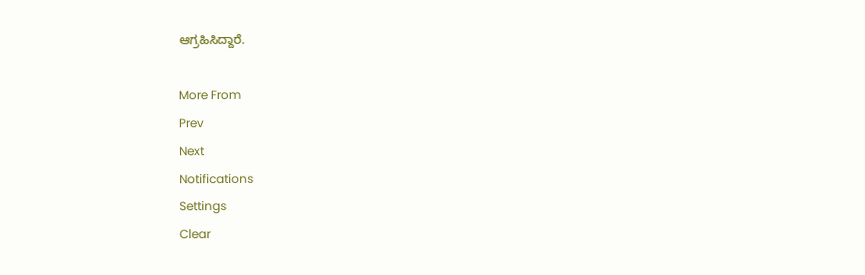ಆಗ್ರಹಿಸಿದ್ದಾರೆ.

More From
Prev
Next
Notifications
Settings
Clear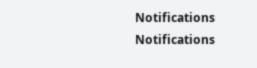Notifications
Notifications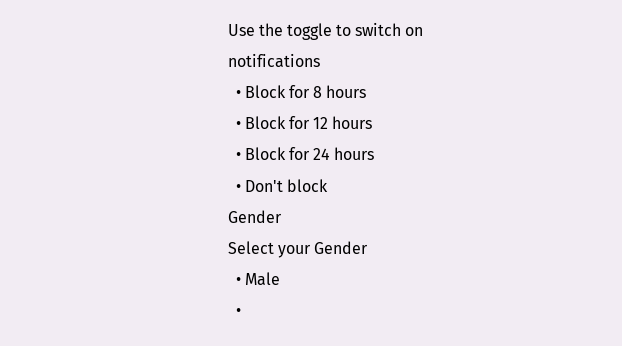Use the toggle to switch on notifications
  • Block for 8 hours
  • Block for 12 hours
  • Block for 24 hours
  • Don't block
Gender
Select your Gender
  • Male
  •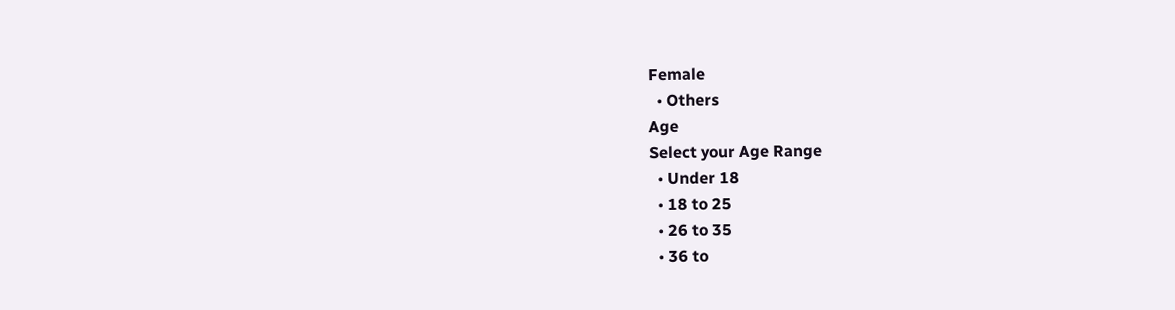Female
  • Others
Age
Select your Age Range
  • Under 18
  • 18 to 25
  • 26 to 35
  • 36 to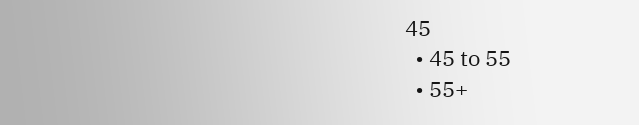45
  • 45 to 55
  • 55+